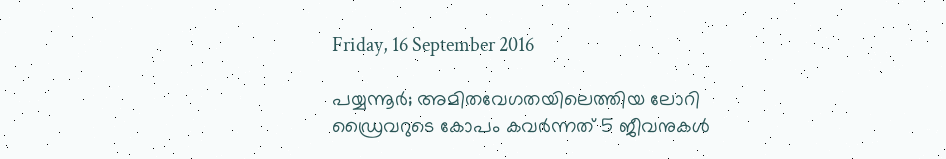Friday, 16 September 2016

പയ്യന്നൂര്‍; അമിതവേഗതയിലെത്തിയ ലോറി ഡ്രൈവറുടെ കോപം കവര്‍ന്നത് 5 ജീവനുകള്‍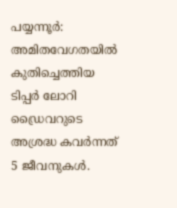പയ്യന്നൂര്‍: അമിതവേഗതയില്‍ കുതിച്ചെത്തിയ ടിപ്പര്‍ ലോറി ഡ്രൈവറുടെ അശ്രദ്ധ കവര്‍ന്നത് 5 ജീവനുകള്‍.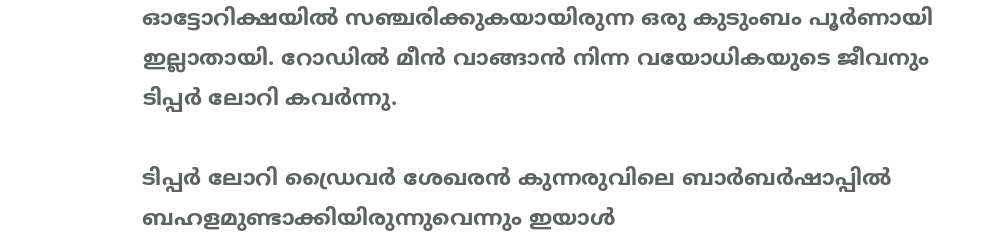ഓട്ടോറിക്ഷയില്‍ സഞ്ചരിക്കുകയായിരുന്ന ഒരു കുടുംബം പൂര്‍ണായി ഇല്ലാതായി. റോഡില്‍ മീന്‍ വാങ്ങാന്‍ നിന്ന വയോധികയുടെ ജീവനും ടിപ്പര്‍ ലോറി കവര്‍ന്നു.

ടിപ്പര്‍ ലോറി ഡ്രൈവര്‍ ശേഖരന്‍ കുന്നരുവിലെ ബാര്‍ബര്‍ഷാപ്പില്‍ ബഹളമുണ്ടാക്കിയിരുന്നുവെന്നും ഇയാള്‍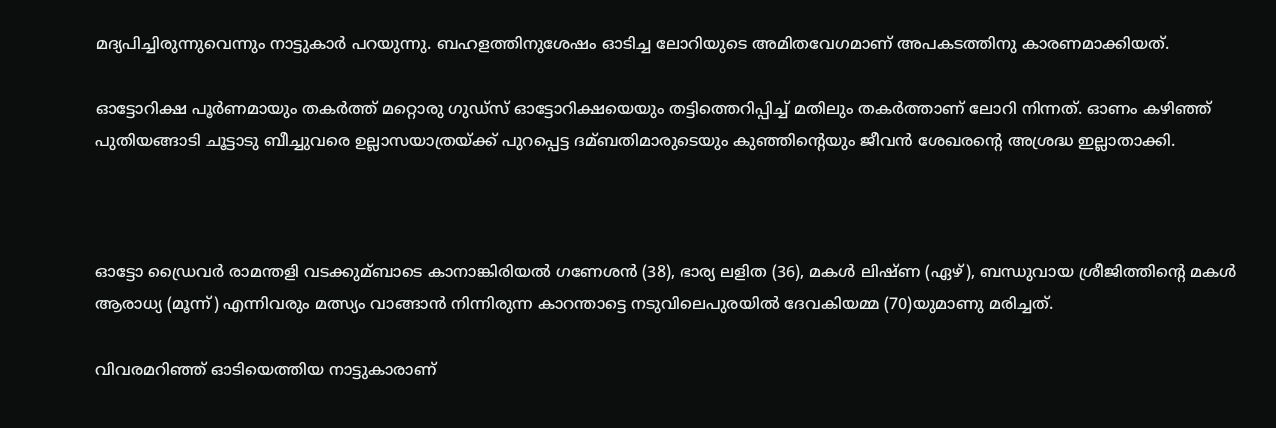മദ്യപിച്ചിരുന്നുവെന്നും നാട്ടുകാര്‍ പറയുന്നു. ബഹളത്തിനുശേഷം ഓടിച്ച ലോറിയുടെ അമിതവേഗമാണ് അപകടത്തിനു കാരണമാക്കിയത്.

ഓട്ടോറിക്ഷ പൂര്‍ണമായും തകര്‍ത്ത് മറ്റൊരു ഗുഡ്സ് ഓട്ടോറിക്ഷയെയും തട്ടിത്തെറിപ്പിച്ച്‌ മതിലും തകര്‍ത്താണ് ലോറി നിന്നത്. ഓണം കഴിഞ്ഞ് പുതിയങ്ങാടി ചൂട്ടാടു ബീച്ചുവരെ ഉല്ലാസയാത്രയ്ക്ക് പുറപ്പെട്ട ദമ്ബതിമാരുടെയും കുഞ്ഞിന്റെയും ജീവന്‍ ശേഖരന്റെ അശ്രദ്ധ ഇല്ലാതാക്കി.



ഓട്ടോ ഡ്രൈവര്‍ രാമന്തളി വടക്കുമ്ബാടെ കാനാങ്കിരിയല്‍ ഗണേശന്‍ (38), ഭാര്യ ലളിത (36), മകള്‍ ലിഷ്ണ (ഏഴ്), ബന്ധുവായ ശ്രീജിത്തിന്റെ മകള്‍ ആരാധ്യ (മൂന്ന്) എന്നിവരും മത്സ്യം വാങ്ങാന്‍ നിന്നിരുന്ന കാറന്താട്ടെ നടുവിലെപുരയില്‍ ദേവകിയമ്മ (70)യുമാണു മരിച്ചത്.

വിവരമറിഞ്ഞ് ഓടിയെത്തിയ നാട്ടുകാരാണ്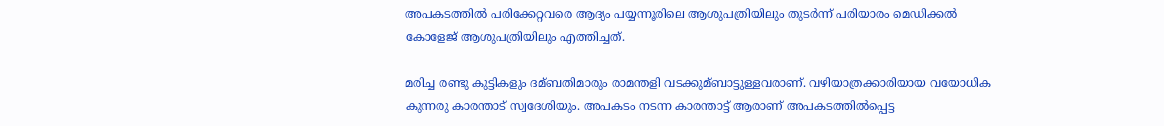അപകടത്തില്‍ പരിക്കേറ്റവരെ ആദ്യം പയ്യന്നൂരിലെ ആശുപത്രിയിലും തുടര്‍ന്ന് പരിയാരം മെഡിക്കല്‍ കോളേജ് ആശുപത്രിയിലും എത്തിച്ചത്.

മരിച്ച രണ്ടു കുട്ടികളും ദമ്ബതിമാരും രാമന്തളി വടക്കുമ്ബാട്ടുള്ളവരാണ്. വഴിയാത്രക്കാരിയായ വയോധിക കുന്നരു കാരന്താട് സ്വദേശിയും. അപകടം നടന്ന കാരന്താട്ട് ആരാണ് അപകടത്തില്‍പ്പെട്ട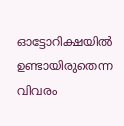ഓട്ടോറിക്ഷയില്‍ ഉണ്ടായിരുതെന്ന വിവരം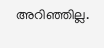അറിഞ്ഞില്ല.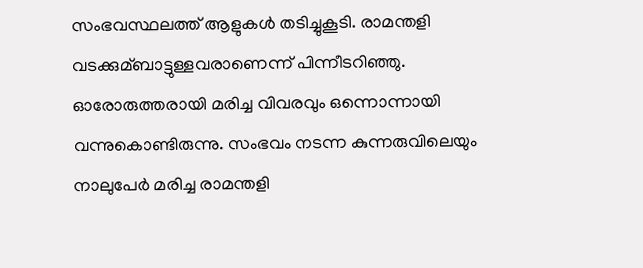സംഭവസ്ഥലത്ത് ആളുകള്‍ തടിച്ചുകൂടി. രാമന്തളി വടക്കുമ്ബാട്ടുള്ളവരാണെന്ന് പിന്നീടറിഞ്ഞു. ഓരോരുത്തരായി മരിച്ച വിവരവും ഒന്നൊന്നായി വന്നുകൊണ്ടിരുന്നു. സംഭവം നടന്ന കുന്നരുവിലെയും നാലുപേര്‍ മരിച്ച രാമന്തളി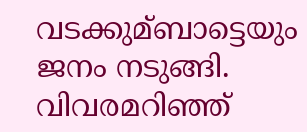വടക്കുമ്ബാട്ടെയും ജനം നടുങ്ങി. വിവരമറിഞ്ഞ്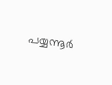പയ്യന്നൂര്‍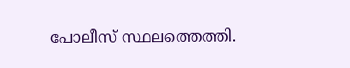പോലീസ് സ്ഥലത്തെത്തി.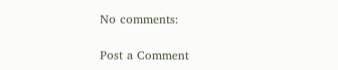No comments:

Post a Comment